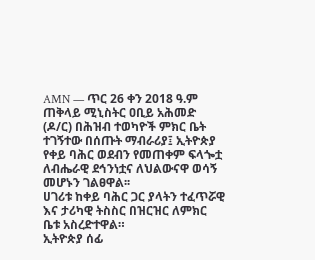AMN — ጥር 26 ቀን 2018 ዓ.ም
ጠቅላይ ሚኒስትር ዐቢይ አሕመድ (ዶ/ር) በሕዝብ ተወካዮች ምክር ቤት ተገኝተው በሰጡት ማብራሪያ፤ ኢትዮጵያ የቀይ ባሕር ወደብን የመጠቀም ፍላጐቷ ለብሔራዊ ደኅንነቷና ለህልውናዋ ወሳኝ መሆኑን ገልፀዋል፡፡
ሀገሪቱ ከቀይ ባሕር ጋር ያላትን ተፈጥሯዊ እና ታሪካዊ ትስስር በዝርዝር ለምክር ቤቱ አስረድተዋል።
ኢትዮጵያ ሰፊ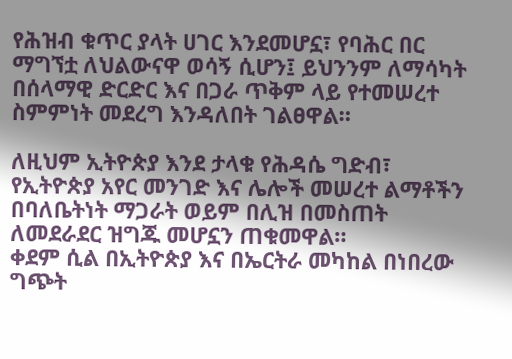የሕዝብ ቁጥር ያላት ሀገር እንደመሆኗ፣ የባሕር በር ማግኘቷ ለህልውናዋ ወሳኝ ሲሆን፤ ይህንንም ለማሳካት በሰላማዊ ድርድር እና በጋራ ጥቅም ላይ የተመሠረተ ስምምነት መደረግ እንዳለበት ገልፀዋል።

ለዚህም ኢትዮጵያ እንደ ታላቁ የሕዳሴ ግድብ፣ የኢትዮጵያ አየር መንገድ እና ሌሎች መሠረተ ልማቶችን በባለቤትነት ማጋራት ወይም በሊዝ በመስጠት ለመደራደር ዝግጁ መሆኗን ጠቁመዋል።
ቀደም ሲል በኢትዮጵያ እና በኤርትራ መካከል በነበረው ግጭት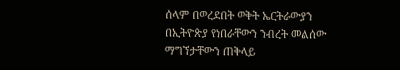ሰላም በወረደበት ወቅት ኤርትራውያን በኢትዮጵያ የነበራቸውን ንብረት መልሰው ማግኘታቸውን ጠቅላይ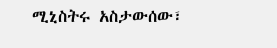ሚኒስትሩ አስታውሰው፣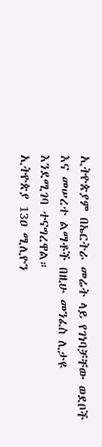ኢትዮጵያም በኤርትራ መሬት ላይ የገነባቻቸው ወደቦች እና መሠረተ ልማቶች በዚሁ መንፈስ ሊታዩ እንደሚገባ ተናግረዋል።
ኢትዮጵያ 13ዐ ሚሊዮን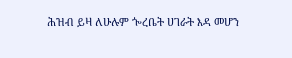ሕዝብ ይዛ ለሁሉም ጐረቤት ሀገራት እዳ መሆን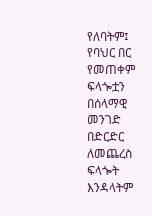የለባትም፤ የባህር በር የመጠቀም ፍላጐቷን በሰላማዊ መንገድ በድርድር ለመጨረስ ፍላጐት እንዳላትም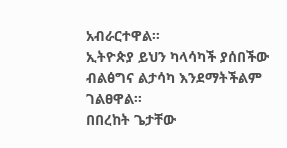አብራርተዋል፡፡
ኢትዮጵያ ይህን ካላሳካች ያሰበችው ብልፅግና ልታሳካ እንደማትችልም ገልፀዋል፡፡
በበረከት ጌታቸው